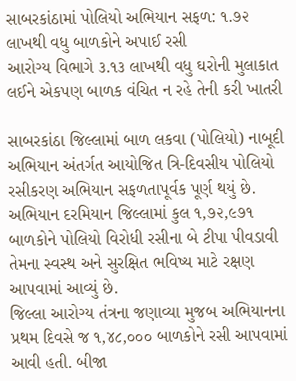સાબરકાંઠામાં પોલિયો અભિયાન સફળ: ૧.૭૨ લાખથી વધુ બાળકોને અપાઈ રસી
આરોગ્ય વિભાગે ૩.૧૩ લાખથી વધુ ઘરોની મુલાકાત લઈને એકપણ બાળક વંચિત ન રહે તેની કરી ખાતરી

સાબરકાંઠા જિલ્લામાં બાળ લકવા (પોલિયો) નાબૂદી અભિયાન અંતર્ગત આયોજિત ત્રિ-દિવસીય પોલિયો રસીકરણ અભિયાન સફળતાપૂર્વક પૂર્ણ થયું છે. અભિયાન દરમિયાન જિલ્લામાં કુલ ૧,૭૨,૯૭૧ બાળકોને પોલિયો વિરોધી રસીના બે ટીપા પીવડાવી તેમના સ્વસ્થ અને સુરક્ષિત ભવિષ્ય માટે રક્ષણ આપવામાં આવ્યું છે.
જિલ્લા આરોગ્ય તંત્રના જણાવ્યા મુજબ અભિયાનના પ્રથમ દિવસે જ ૧,૪૮,૦૦૦ બાળકોને રસી આપવામાં આવી હતી. બીજા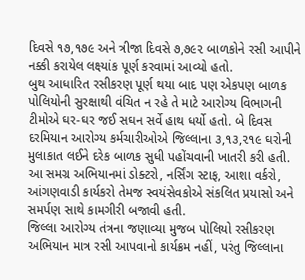દિવસે ૧૭,૧૭૯ અને ત્રીજા દિવસે ૭,૭૯૨ બાળકોને રસી આપીને નક્કી કરાયેલ લક્ષ્યાંક પૂર્ણ કરવામાં આવ્યો હતો.
બુથ આધારિત રસીકરણ પૂર્ણ થયા બાદ પણ એકપણ બાળક પોલિયોની સુરક્ષાથી વંચિત ન રહે તે માટે આરોગ્ય વિભાગની ટીમોએ ઘર-ઘર જઈ સઘન સર્વે હાથ ધર્યો હતો. બે દિવસ દરમિયાન આરોગ્ય કર્મચારીઓએ જિલ્લાના ૩,૧૩,૨૧૯ ઘરોની મુલાકાત લઈને દરેક બાળક સુધી પહોંચવાની ખાતરી કરી હતી.
આ સમગ્ર અભિયાનમાં ડોક્ટરો, નર્સિંગ સ્ટાફ, આશા વર્કરો, આંગણવાડી કાર્યકરો તેમજ સ્વયંસેવકોએ સંકલિત પ્રયાસો અને સમર્પણ સાથે કામગીરી બજાવી હતી.
જિલ્લા આરોગ્ય તંત્રના જણાવ્યા મુજબ પોલિયો રસીકરણ અભિયાન માત્ર રસી આપવાનો કાર્યક્રમ નહીં, પરંતુ જિલ્લાના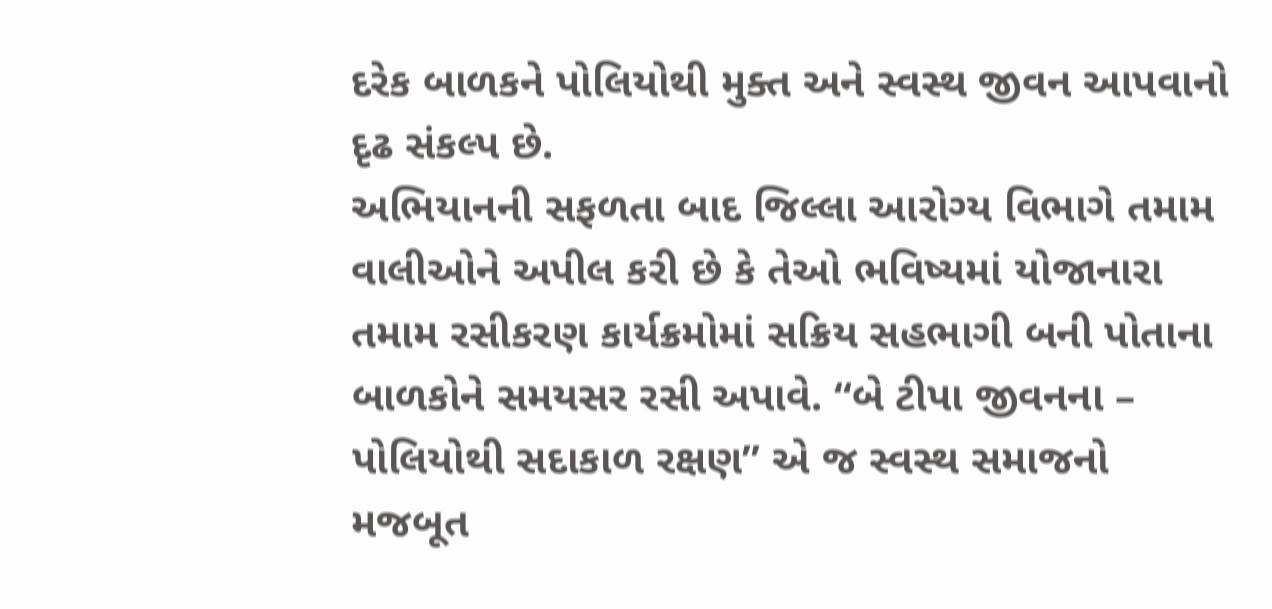દરેક બાળકને પોલિયોથી મુક્ત અને સ્વસ્થ જીવન આપવાનો દૃઢ સંકલ્પ છે.
અભિયાનની સફળતા બાદ જિલ્લા આરોગ્ય વિભાગે તમામ વાલીઓને અપીલ કરી છે કે તેઓ ભવિષ્યમાં યોજાનારા તમામ રસીકરણ કાર્યક્રમોમાં સક્રિય સહભાગી બની પોતાના બાળકોને સમયસર રસી અપાવે. “બે ટીપા જીવનના – પોલિયોથી સદાકાળ રક્ષણ” એ જ સ્વસ્થ સમાજનો મજબૂત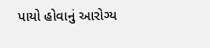પાયો હોવાનું આરોગ્ય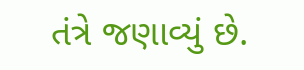તંત્રે જણાવ્યું છે.